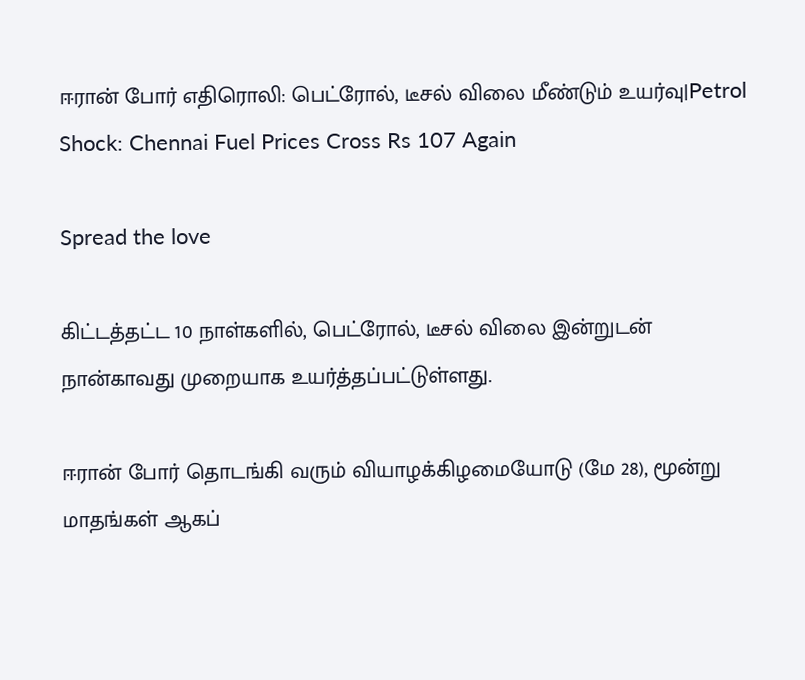ஈரான் போர் எதிரொலி: பெட்ரோல், டீசல் விலை மீண்டும் உயர்வு|Petrol Shock: Chennai Fuel Prices Cross Rs 107 Again

Spread the love

கிட்டத்தட்ட 10 நாள்களில், பெட்ரோல், டீசல் விலை இன்றுடன் நான்காவது முறையாக உயர்த்தப்பட்டுள்ளது.

ஈரான் போர் தொடங்கி வரும் வியாழக்கிழமையோடு (மே 28), மூன்று மாதங்கள் ஆகப்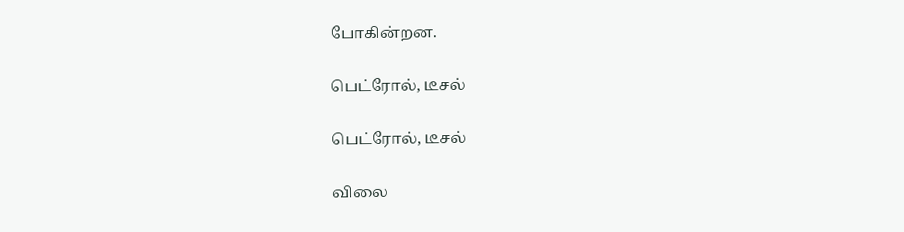போகின்றன.

பெட்ரோல், டீசல்

பெட்ரோல், டீசல்

விலை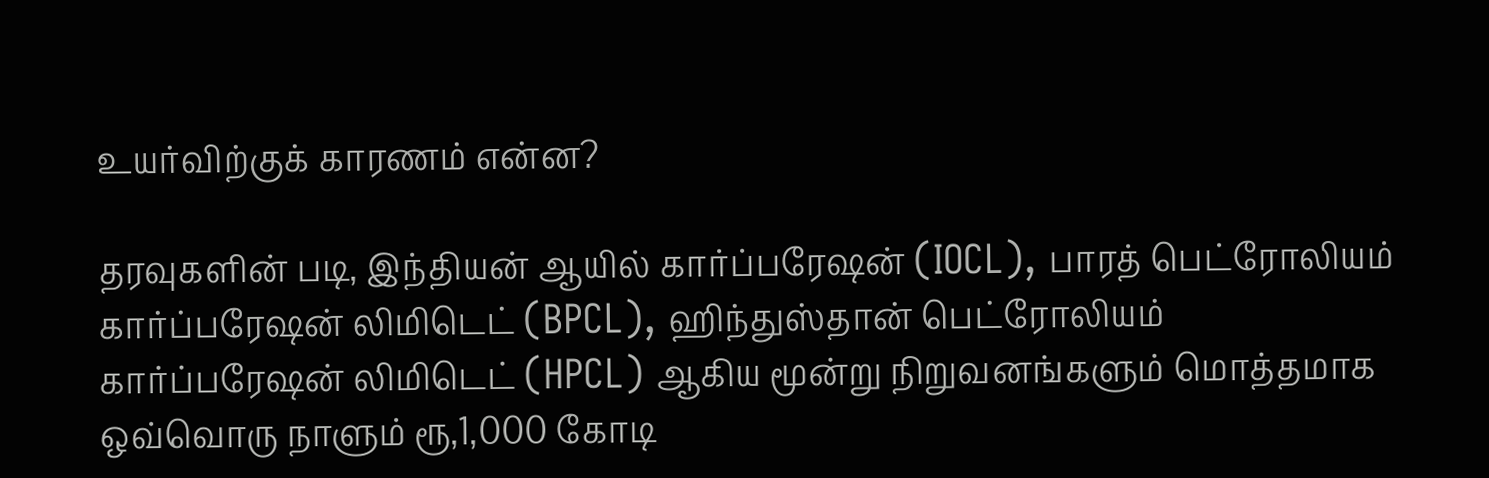உயர்விற்குக் காரணம் என்ன?

தரவுகளின் படி, இந்தியன் ஆயில் கார்ப்பரேஷன் (IOCL), பாரத் பெட்ரோலியம் கார்ப்பரேஷன் லிமிடெட் (BPCL), ஹிந்துஸ்தான் பெட்ரோலியம் கார்ப்பரேஷன் லிமிடெட் (HPCL) ஆகிய மூன்று நிறுவனங்களும் மொத்தமாக ஒவ்வொரு நாளும் ரூ,1,000 கோடி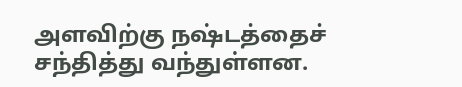அளவிற்கு நஷ்டத்தைச் சந்தித்து வந்துள்ளன.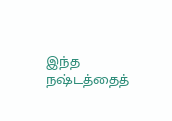இந்த நஷ்டத்தைத்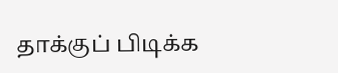தாக்குப் பிடிக்க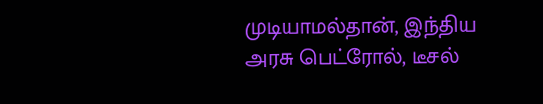முடியாமல்தான், இந்திய அரசு பெட்ரோல், டீசல்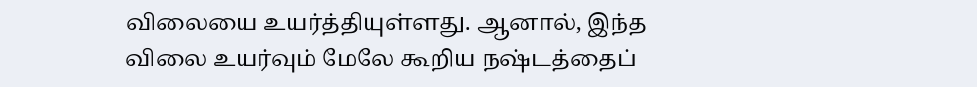விலையை உயர்த்தியுள்ளது. ஆனால், இந்த விலை உயர்வும் மேலே கூறிய நஷ்டத்தைப்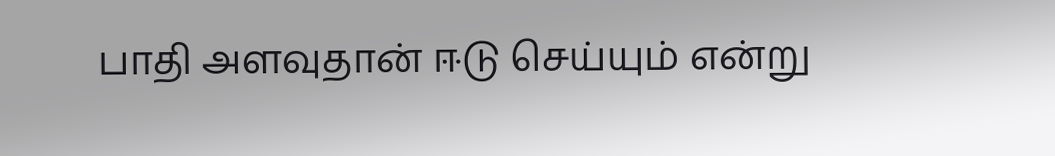பாதி அளவுதான் ஈடு செய்யும் என்று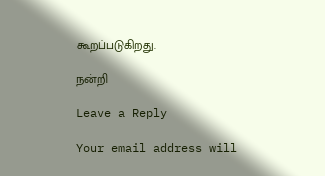கூறப்படுகிறது.

நன்றி

Leave a Reply

Your email address will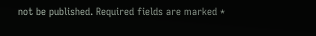not be published. Required fields are marked *